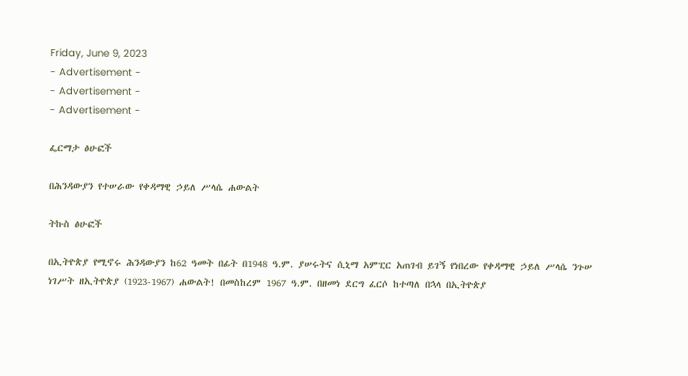Friday, June 9, 2023
- Advertisement -
- Advertisement -
- Advertisement -

ፌርማታ ፅሁፎች

በሕንዳውያን የተሠራው የቀዳማዊ ኃይለ ሥላሴ ሐውልት

ትኩስ ፅሁፎች

በኢትዮጵያ የሚኖሩ ሕንዳውያን ከ62 ዓመት በፊት በ1948 ዓ.ም. ያሠሩትና ሲኒማ አምፒር አጠገብ ይገኝ የነበረው የቀዳማዊ ኃይለ ሥላሴ ንጉሠ ነገሥት ዘኢትዮጵያ (1923-1967) ሐውልት! በመስከረም 1967 ዓ.ም. በዘመነ ደርግ ፈርሶ ከተጣለ በኋላ በኢትዮጵያ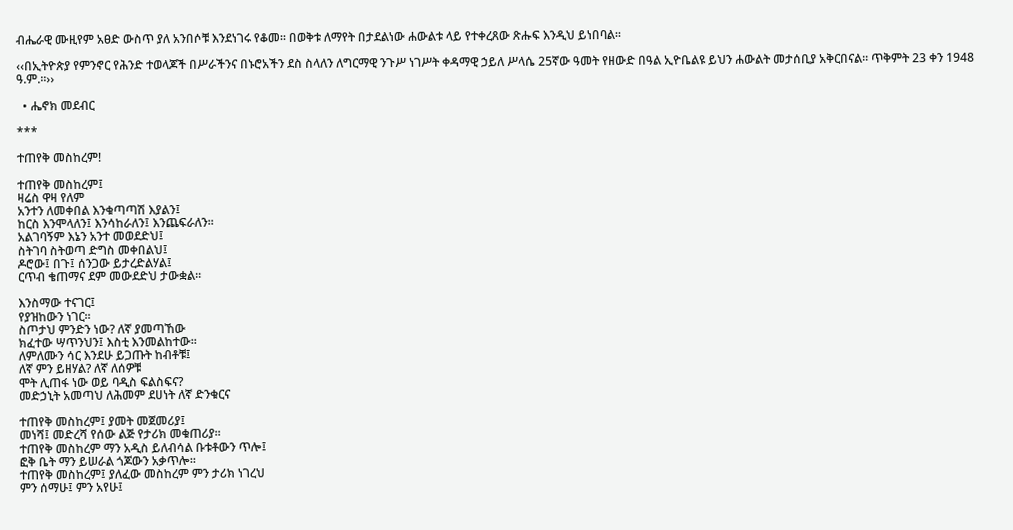ብሔራዊ ሙዚየም አፀድ ውስጥ ያለ አንበሶቹ እንደነገሩ የቆመ፡፡ በወቅቱ ለማየት በታደልነው ሐውልቱ ላይ የተቀረጸው ጽሑፍ እንዲህ ይነበባል፡፡

‹‹በኢትዮጵያ የምንኖር የሕንድ ተወላጆች በሥራችንና በኑሮአችን ደስ ስላለን ለግርማዊ ንጉሥ ነገሥት ቀዳማዊ ኃይለ ሥላሴ 25ኛው ዓመት የዘውድ በዓል ኢዮቤልዩ ይህን ሐውልት መታሰቢያ አቅርበናል፡፡ ጥቅምት 23 ቀን 1948 ዓ.ም.፡፡››

  • ሔኖክ መደብር

***

ተጠየቅ መስከረም!

ተጠየቅ መስከረም፤
ዛሬስ ዋዛ የለም
አንተን ለመቀበል እንቁጣጣሽ እያልን፤
ከርስ እንሞላለን፤ እንሳከራለን፤ እንጨፍራለን፡፡
አልገባኝም እኔን አንተ መወደድህ፤
ስትገባ ስትወጣ ድግስ መቀበልህ፤
ዶሮው፤ በጉ፤ ሰንጋው ይታረድልሃል፤
ርጥብ ቄጠማና ደም መውደድህ ታውቋል፡፡

እንስማው ተናገር፤
የያዝከውን ነገር፡፡
ስጦታህ ምንድን ነው? ለኛ ያመጣኸው
ክፈተው ሣጥንህን፤ እስቲ እንመልከተው፡፡
ለምለሙን ሳር እንደሁ ይጋጡት ከብቶቹ፤
ለኛ ምን ይዘሃል? ለኛ ለሰዎቹ
ሞት ሊጠፋ ነው ወይ ባዲስ ፍልስፍና?
መድኃኒት አመጣህ ለሕመም ደሀነት ለኛ ድንቁርና

ተጠየቅ መስከረም፤ ያመት መጀመሪያ፤
መነሻ፤ መድረሻ የሰው ልጅ የታሪክ መቁጠሪያ፡፡
ተጠየቅ መስከረም ማን አዲስ ይለብሳል ቡቱቶውን ጥሎ፤
ፎቅ ቤት ማን ይሠራል ጎጆውን አቃጥሎ፡፡
ተጠየቅ መስከረም፤ ያለፈው መስከረም ምን ታሪክ ነገረህ
ምን ሰማሁ፤ ምን አየሁ፤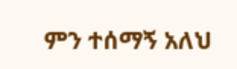ምን ተሰማኝ አለህ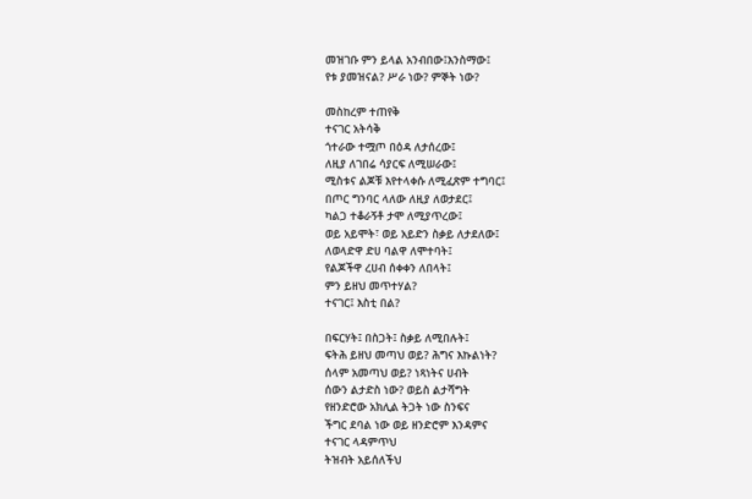መዝገቡ ምን ይላል አንብበው፤እንስማው፤
የቱ ያመዝናል? ሥራ ነው? ምኞት ነው?

መስከረም ተጠየቅ
ተናገር አትሳቅ
ጎተራው ተሟጦ በዕዳ ለታሰረው፤
ለዚያ ለገበሬ ሳያርፍ ለሚሠራው፤
ሚስቱና ልጆቹ እየተላቀሱ ለሚፈጽም ተግባር፤
በጦር ግንባር ላለው ለዚያ ለወታደር፤
ካልጋ ተቆራኝቶ ታሞ ለሚያጥረው፤
ወይ አይሞት፣ ወይ አይድን ስቃይ ለታደለው፤
ለወላድዋ ድሀ ባልዋ ለሞተባት፤
የልጆችዋ ረሀብ ሰቀቀን ለበላት፤
ምን ይዘህ መጥተሃል?
ተናገር፤ እስቲ በል?

በፍርሃት፤ በስጋት፤ ስቃይ ለሚበሉት፤
ፍትሕ ይዘህ መጣህ ወይ? ሕግና እኩልነት?
ሰላም አመጣህ ወይ? ነጻነትና ሀብት
ሰውን ልታድስ ነው? ወይስ ልታሻግት
የዘንድሮው አክሊል ትጋት ነው ስንፍና
ችግር ደባል ነው ወይ ዘንድሮም እንዳምና
ተናገር ላዳምጥህ
ትዝብት አይሰለችህ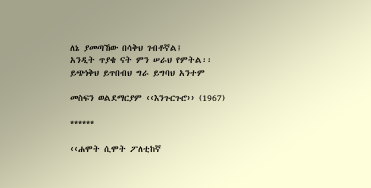ለኔ ያመጣኸው በሳቅህ ገብቶኛል፤
አንዲት ጥያቄ ናት ምን ሠራህ የምትል፡፡
ይጭነቅህ ይጥበብህ ግራ ይግባህ አንተም

መስፍን ወልደማርያም ‹‹እንጉርጉሮ›› (1967)

******

‹‹ሐሞት ሲሞት ፖለቲከኛ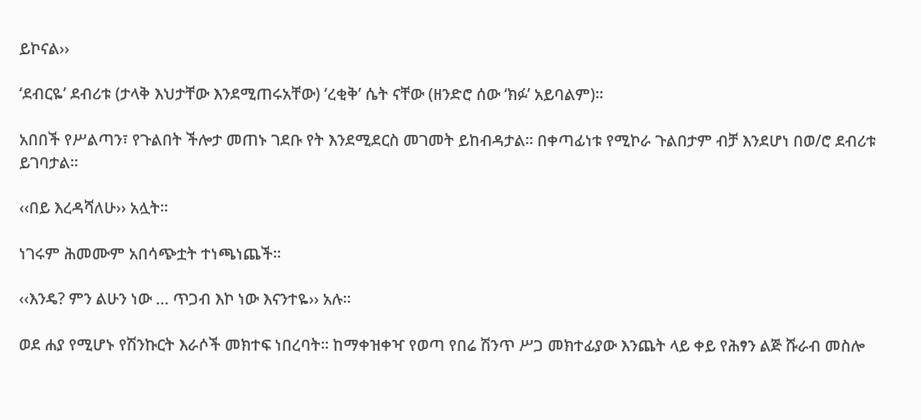ይኮናል››

‘ደብርዬ’ ደብሪቱ (ታላቅ እህታቸው እንደሚጠሩአቸው) ‘ረቂቅ’ ሴት ናቸው (ዘንድሮ ሰው ‘ክፉ’ አይባልም)፡፡

አበበች የሥልጣን፣ የጉልበት ችሎታ መጠኑ ገደቡ የት እንደሚደርስ መገመት ይከብዳታል፡፡ በቀጣፊነቱ የሚኮራ ጉልበታም ብቻ እንደሆነ በወ/ሮ ደብሪቱ ይገባታል፡፡

‹‹በይ እረዳሻለሁ›› አሏት፡፡

ነገሩም ሕመሙም አበሳጭቷት ተነጫነጨች፡፡

‹‹እንዴ? ምን ልሁን ነው … ጥጋብ እኮ ነው እናንተዬ›› አሉ፡፡

ወደ ሐያ የሚሆኑ የሽንኩርት እራሶች መክተፍ ነበረባት፡፡ ከማቀዝቀዣ የወጣ የበሬ ሽንጥ ሥጋ መክተፊያው እንጨት ላይ ቀይ የሕፃን ልጅ ሹራብ መስሎ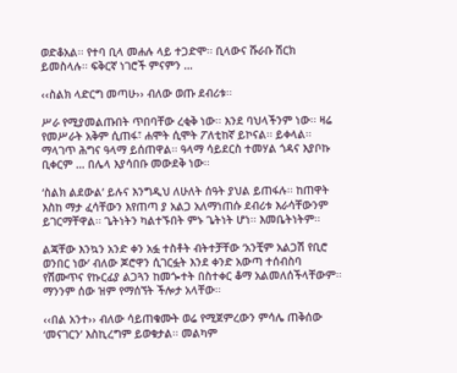ወድቆአል፡፡ የተባ ቢላ መሐሉ ላይ ተጋድሞ፡፡ ቢላውና ሹራቡ ሽርክ ይመስላሉ፡፡ ፍቅርኛ ነገሮች ምናምን …

‹‹ስልክ ላድርግ መጣሁ›› ብለው ወጡ ደብሪቱ፡፡

ሥራ የሚያመልጡበት ጥበባቸው ረቂቅ ነው፡፡ እንደ ባህላችንም ነው፡፡ ዛሬ የመሥራት አቅም ሲጠፋ፣ ሐሞት ሲሞት ፖለቲከኛ ይኮናል፡፡ ይቀላል፡፡ ማላገጥ ሕግና ዓላማ ይሰጠዋል፡፡ ዓላማ ሳይደርስ ተመሃል ጎዳና እያቦኩ ቢቀርም … በሌላ እያሳበቡ መውደቅ ነው፡፡

‘ስልክ ልደውል’ ይሉና እንግዲህ ለሁለት ሰዓት ያህል ይጠፋሉ፡፡ ከጠዋት እስከ ማታ ፈሳቸውን እየጠጣ ያ አልጋ አለማነጠሱ ደብሪቱ እራሳቸውንም ይገርማቸዋል፡፡ ጌትነትን ካልተኙበት ምኑ ጌትነት ሆነ፡፡ እመቤትነትም፡፡

ልጃቸው እንኳን አንድ ቀን አፏ ተስቶት ብትተቻቸው ‘አንቺም አልጋሽ የቢሮ ወንበር ነው’ ብለው ጆሮዋን ሲገርፏት እንደ ቀንድ አውጣ ተሰብስባ የሽሙጥና የኩርፊያ ልጋጓን ከመጐተት በስተቀር ቆማ አልመለሰችላቸውም፡፡ ማንንም ሰው ዝም የማሰኘት ችሎታ አላቸው፡፡

‹‹በል አንተ›› ብለው ሳይጠቁሙት ወሬ የሚጀምረውን ምሳሌ ጠቅሰው ‘መናገርን’ እስኪረግም ይወቁታል፡፡ መልካም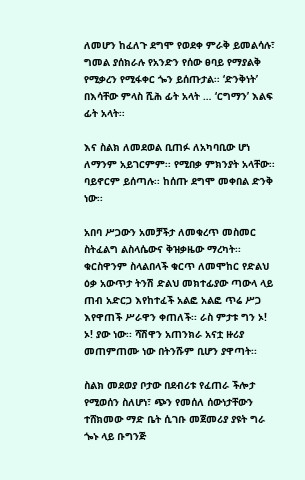ለመሆን ከፈለጉ ደግሞ የወደቀ ምራቅ ይመልሳሉ፣ ግመል ያሰክራሉ የአንድን የሰው ፀባይ የማያልቅ የሚቃረን የሚፋቀር ጐን ይሰጡታል፡፡ ‘ድንቅነት’ በእሳቸው ምላስ ሺሕ ፊት አላት … ‘ርግማን’ እልፍ ፊት አላት፡፡

እና ስልክ ለመደወል ቢጠፉ ለአካባቢው ሆነ ለማንም አይገርምም፡፡ የሚበቃ ምክንያት አላቸው፡፡ ባይኖርም ይሰጣሉ፡፡ ከሰጡ ደግሞ መቀበል ድንቅ ነው፡፡

አበባ ሥጋውን አመቻችታ ለመቁረጥ መስመር ስትፈልግ ልስላሴውና ቅዝቃዜው ማረካት፡፡ ቁርስዋንም ስላልበላች ቁርጥ ለመሞከር የድልህ ዕቃ አውጥታ ትንሽ ድልህ መክተፊያው ጣውላ ላይ ጠብ አድርጋ እየከተፈች አልፎ አልፎ ጥሬ ሥጋ እየዋጠች ሥራዋን ቀጠለች፡፡ ራስ ምታቱ ግን ኦ! ኦ! ያው ነው፡፡ ሻሽዋን አጠንክራ አናቷ ዙሪያ መጠምጠሙ ነው በትንሹም ቢሆን ያዋጣት፡፡

ስልክ መደወያ ቦታው በደብሪቱ የፈጠራ ችሎታ የሚወሰን ስለሆነ፣ ጭን የመሰለ ሰውነታቸውን ተሸክመው ማድ ቤት ሲገቡ መጀመሪያ ያዩት ግራ ጐኑ ላይ ቡግንጅ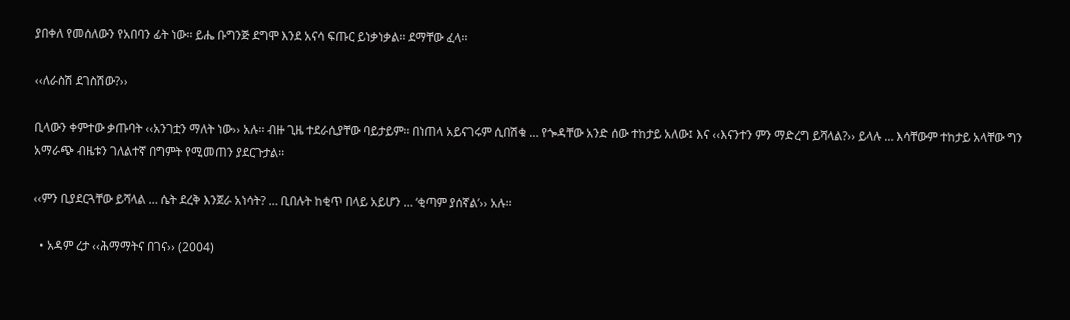ያበቀለ የመሰለውን የአበባን ፊት ነው፡፡ ይሔ ቡግንጅ ደግሞ እንደ አናሳ ፍጡር ይነቃነቃል፡፡ ደማቸው ፈላ፡፡

‹‹ለራስሽ ደገስሽው?››

ቢላውን ቀምተው ቃጡባት ‹‹አንገቷን ማለት ነው›› አሉ፡፡ ብዙ ጊዜ ተደራሲያቸው ባይታይም፡፡ በነጠላ አይናገሩም ሲበሽቁ … የጐዳቸው አንድ ሰው ተከታይ አለው፤ እና ‹‹እናንተን ምን ማድረግ ይሻላል?›› ይላሉ … እሳቸውም ተከታይ አላቸው ግን አማራጭ ብዜቱን ገለልተኛ በግምት የሚመጠን ያደርጉታል፡፡

‹‹ምን ቢያደርጓቸው ይሻላል … ሴት ደረቅ እንጀራ አነሳት? … ቢበሉት ከቂጥ በላይ አይሆን … ‘ቂጣም ያሰኛል’›› አሉ፡፡

  • አዳም ረታ ‹‹ሕማማትና በገና›› (2004)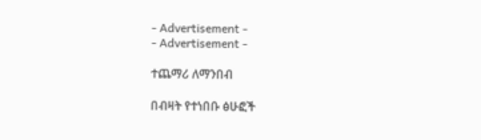- Advertisement -
- Advertisement -

ተጨማሪ ለማንበብ

በብዛት የተነበቡ ፅሁፎች